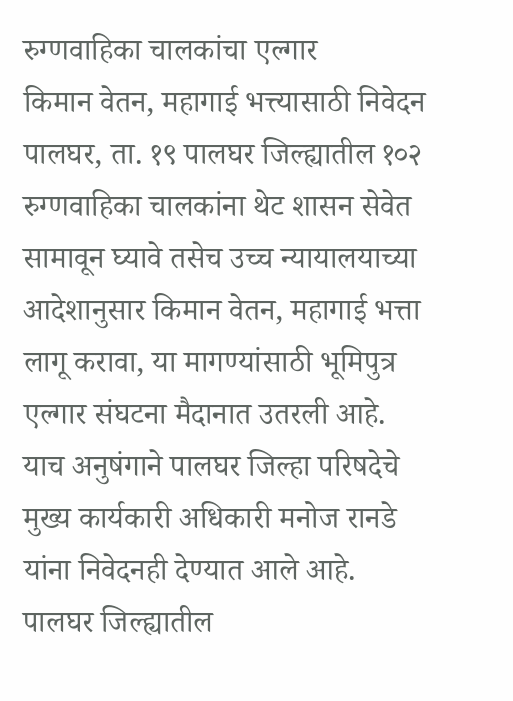रुग्णवाहिका चालकांचा एल्गार
किमान वेतन, महागाई भत्त्यासाठी निवेदन
पालघर, ता. १९ पालघर जिल्ह्यातील १०२ रुग्णवाहिका चालकांना थेट शासन सेवेत सामावून घ्यावे तसेच उच्च न्यायालयाच्या आदेशानुसार किमान वेतन, महागाई भत्ता लागू करावा, या मागण्यांसाठी भूमिपुत्र एल्गार संघटना मैदानात उतरली आहे. याच अनुषंगाने पालघर जिल्हा परिषदेचे मुख्य कार्यकारी अधिकारी मनोज रानडे यांना निवेदनही देण्यात आले आहे.
पालघर जिल्ह्यातील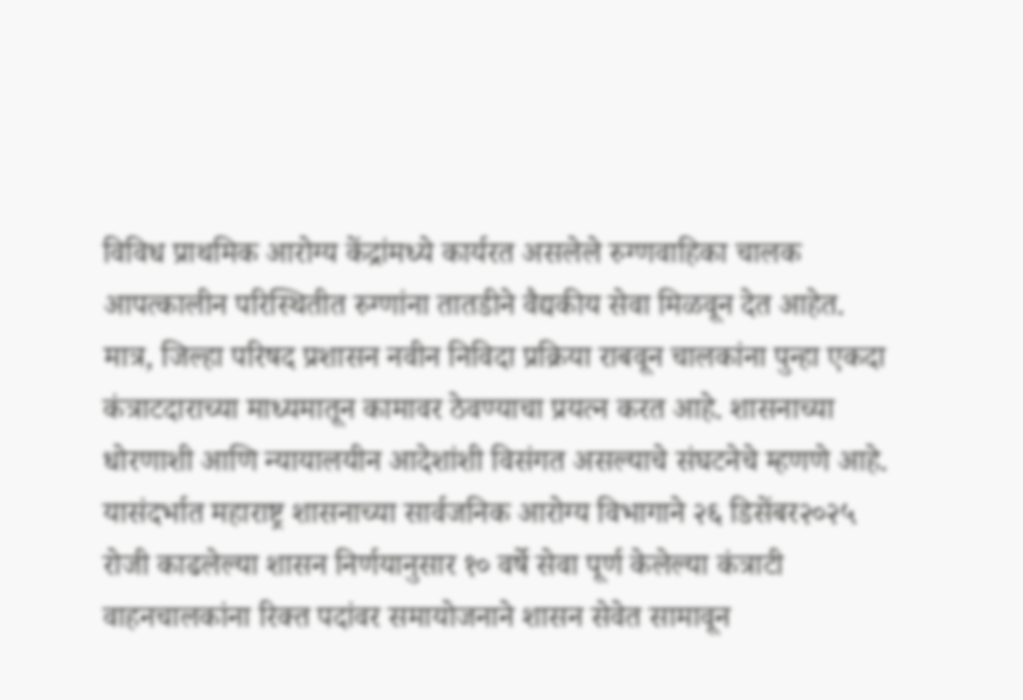विविध प्राथमिक आरोग्य केंद्रांमध्ये कार्यरत असलेले रुग्णवाहिका चालक आपत्कालीन परिस्थितीत रुग्णांना तातडीने वैद्यकीय सेवा मिळवून देत आहेत. मात्र, जिल्हा परिषद प्रशासन नवीन निविदा प्रक्रिया राबवून चालकांना पुन्हा एकदा कंत्राटदाराच्या माध्यमातून कामावर ठेवण्याचा प्रयत्न करत आहे. शासनाच्या धोरणाशी आणि न्यायालयीन आदेशांशी विसंगत असल्याचे संघटनेचे म्हणणे आहे. यासंदर्भात महाराष्ट्र शासनाच्या सार्वजनिक आरोग्य विभागाने २६ डिसेंबर२०२५ रोजी काढलेल्या शासन निर्णयानुसार १० वर्षे सेवा पूर्ण केलेल्या कंत्राटी वाहनचालकांना रिक्त पदांवर समायोजनाने शासन सेवेत सामावून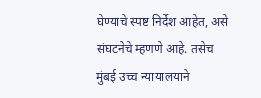घेण्याचे स्पष्ट निर्देश आहेत, असे संघटनेचे म्हणणे आहे. तसेच मुंबई उच्च न्यायालयाने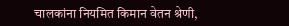चालकांना नियमित किमान वेतन श्रेणी,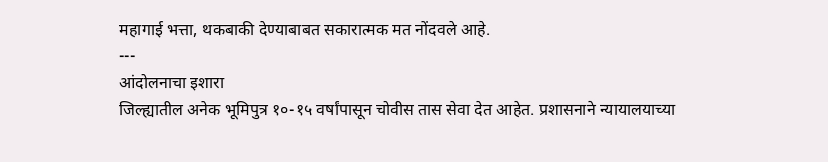महागाई भत्ता, थकबाकी देण्याबाबत सकारात्मक मत नोंदवले आहे.
---
आंदोलनाचा इशारा
जिल्ह्यातील अनेक भूमिपुत्र १०-१५ वर्षांपासून चोवीस तास सेवा देत आहेत. प्रशासनाने न्यायालयाच्या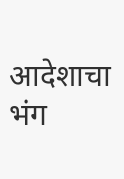आदेशाचा भंग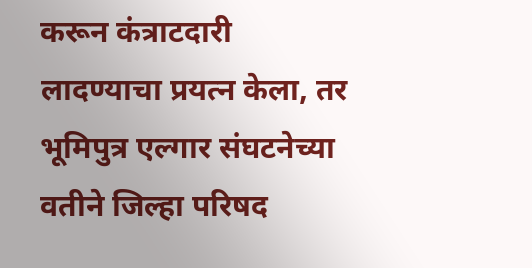करून कंत्राटदारी लादण्याचा प्रयत्न केला, तर भूमिपुत्र एल्गार संघटनेच्या वतीने जिल्हा परिषद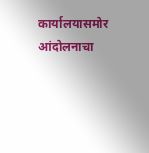कार्यालयासमोर आंदोलनाचा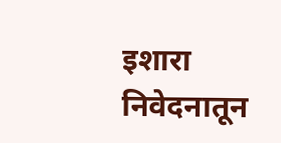इशारा निवेदनातून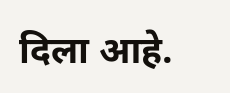दिला आहे.